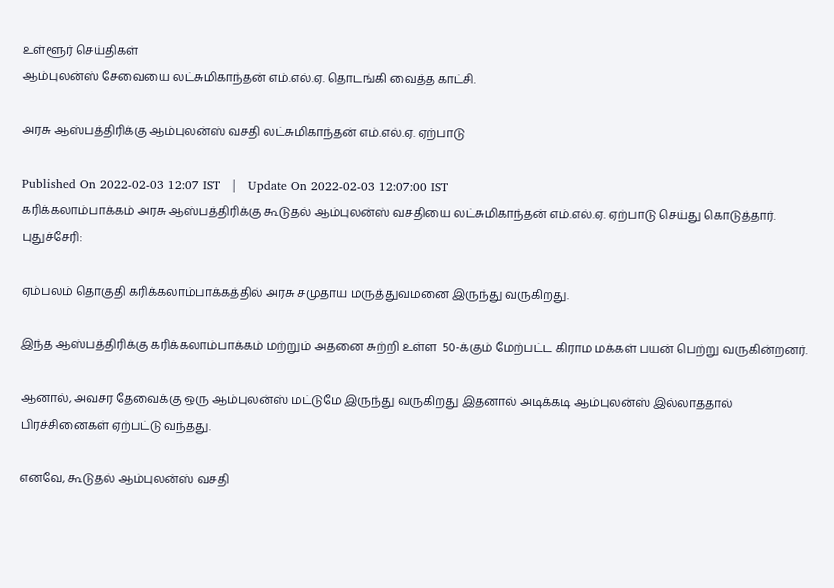உள்ளூர் செய்திகள்
ஆம்புலன்ஸ் சேவையை லட்சுமிகாந்தன் எம்.எல்.ஏ. தொடங்கி வைத்த காட்சி.

அரசு ஆஸ்பத்திரிக்கு ஆம்புலன்ஸ் வசதி லட்சுமிகாந்தன் எம்.எல்.ஏ. ஏற்பாடு

Published On 2022-02-03 12:07 IST   |   Update On 2022-02-03 12:07:00 IST
கரிக்கலாம்பாக்கம் அரசு ஆஸ்பத்திரிக்கு கூடுதல் ஆம்புலன்ஸ் வசதியை லட்சுமிகாந்தன் எம்.எல்.ஏ. ஏற்பாடு செய்து கொடுத்தார்.
புதுச்சேரி:

ஏம்பலம் தொகுதி கரிக்கலாம்பாக்கத்தில் அரசு சமுதாய மருத்துவமனை இருந்து வருகிறது.

இந்த ஆஸ்பத்திரிக்கு கரிக்கலாம்பாக்கம் மற்றும் அதனை சுற்றி உள்ள  50-க்கும் மேற்பட்ட கிராம மக்கள் பயன் பெற்று வருகின்றனர்.

ஆனால், அவசர தேவைக்கு ஒரு ஆம்புலன்ஸ் மட்டுமே இருந்து வருகிறது இதனால் அடிக்கடி ஆம்புலன்ஸ் இல்லாததால் பிரச்சினைகள் ஏற்பட்டு வந்தது.

எனவே, கூடுதல் ஆம்புலன்ஸ் வசதி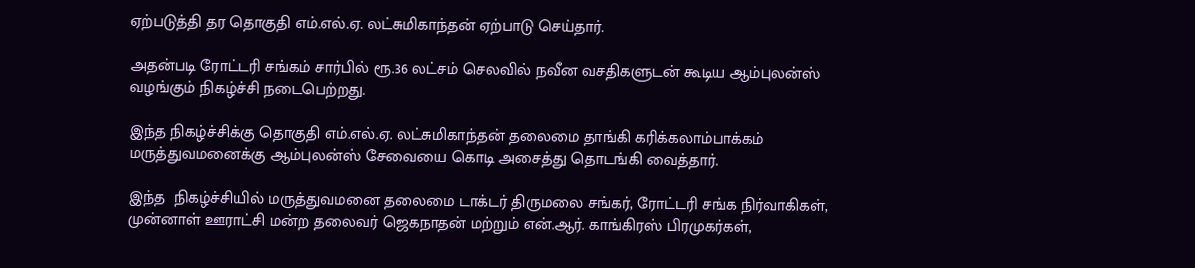ஏற்படுத்தி தர தொகுதி எம்.எல்.ஏ. லட்சுமிகாந்தன் ஏற்பாடு செய்தார்.

அதன்படி ரோட்டரி சங்கம் சார்பில் ரூ.36 லட்சம் செலவில் நவீன வசதிகளுடன் கூடிய ஆம்புலன்ஸ் வழங்கும் நிகழ்ச்சி நடைபெற்றது.

இந்த நிகழ்ச்சிக்கு தொகுதி எம்.எல்.ஏ. லட்சுமிகாந்தன் தலைமை தாங்கி கரிக்கலாம்பாக்கம் மருத்துவமனைக்கு ஆம்புலன்ஸ் சேவையை கொடி அசைத்து தொடங்கி வைத்தார்.

இந்த  நிகழ்ச்சியில் மருத்துவமனை தலைமை டாக்டர் திருமலை சங்கர், ரோட்டரி சங்க நிர்வாகிகள், முன்னாள் ஊராட்சி மன்ற தலைவர் ஜெகநாதன் மற்றும் என்.ஆர். காங்கிரஸ் பிரமுகர்கள்,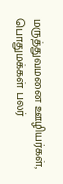மருத்துவமனை ஊழியர்கள், பொதுமக்கள் பலர்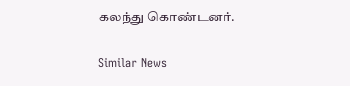கலந்து கொண்டனர்.

Similar News